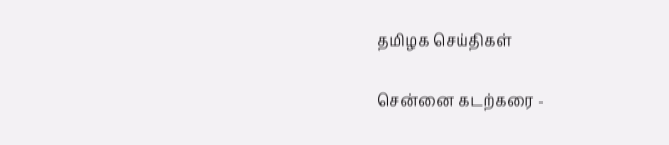தமிழக செய்திகள்

சென்னை கடற்கரை -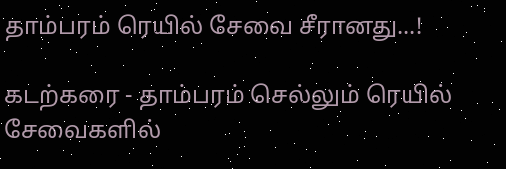தாம்பரம் ரெயில் சேவை சீரானது...!

கடற்கரை - தாம்பரம் செல்லும் ரெயில் சேவைகளில்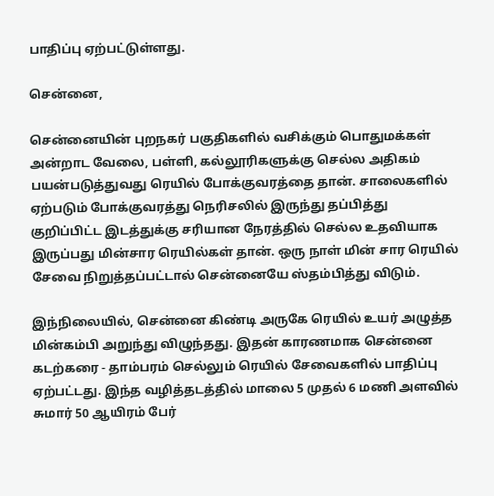பாதிப்பு ஏற்பட்டுள்ளது.

சென்னை,

சென்னையின் புறநகர் பகுதிகளில் வசிக்கும் பொதுமக்கள் அன்றாட வேலை, பள்ளி, கல்லூரிகளுக்கு செல்ல அதிகம் பயன்படுத்துவது ரெயில் போக்குவரத்தை தான். சாலைகளில் ஏற்படும் போக்குவரத்து நெரிசலில் இருந்து தப்பித்து குறிப்பிட்ட இடத்துக்கு சரியான நேரத்தில் செல்ல உதவியாக இருப்பது மின்சார ரெயில்கள் தான். ஒரு நாள் மின் சார ரெயில் சேவை நிறுத்தப்பட்டால் சென்னையே ஸ்தம்பித்து விடும்.

இந்நிலையில், சென்னை கிண்டி அருகே ரெயில் உயர் அழுத்த மின்கம்பி அறுந்து விழுந்தது. இதன் காரணமாக சென்னை கடற்கரை - தாம்பரம் செல்லும் ரெயில் சேவைகளில் பாதிப்பு ஏற்பட்டது. இந்த வழித்தடத்தில் மாலை 5 முதல் 6 மணி அளவில் சுமார் 50 ஆயிரம் பேர்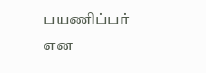பயணிப்பர் என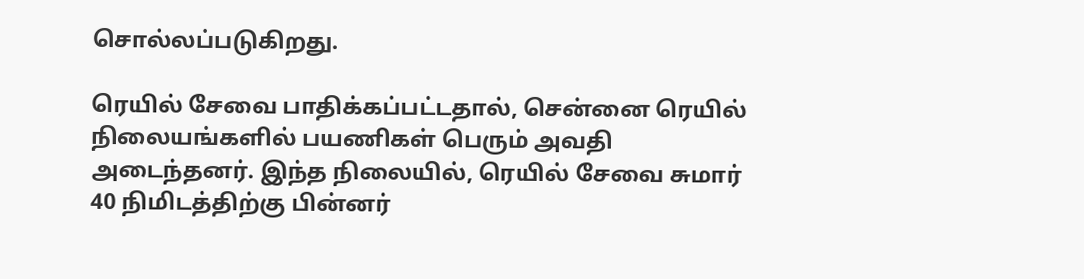சொல்லப்படுகிறது.

ரெயில் சேவை பாதிக்கப்பட்டதால், சென்னை ரெயில் நிலையங்களில் பயணிகள் பெரும் அவதி அடைந்தனர். இந்த நிலையில், ரெயில் சேவை சுமார் 40 நிமிடத்திற்கு பின்னர்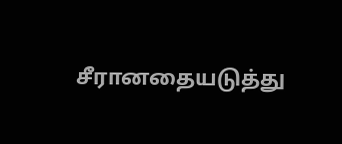சீரானதையடுத்து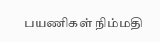பயணிகள் நிம்மதி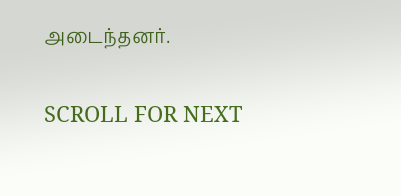அடைந்தனர்.

SCROLL FOR NEXT